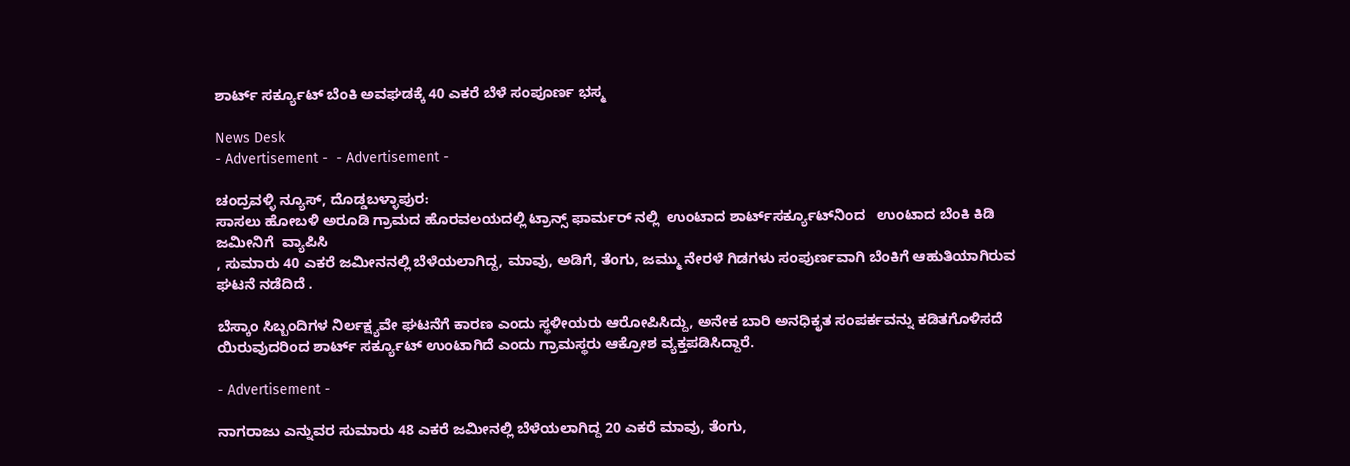ಶಾರ್ಟ್ ಸರ್ಕ್ಯೂಟ್ ಬೆಂಕಿ ಅವಘಡಕ್ಕೆ 40 ಎಕರೆ ಬೆಳೆ ಸಂಪೂರ್ಣ ಭಸ್ಮ

News Desk
- Advertisement -  - Advertisement -

ಚಂದ್ರವಳ್ಳಿ ನ್ಯೂಸ್, ದೊಡ್ಡಬಳ್ಳಾಪುರ:
ಸಾಸಲು ಹೋಬಳಿ ಅರೂಡಿ ಗ್ರಾಮದ ಹೊರವಲಯದಲ್ಲಿ ಟ್ರಾನ್ಸ್ ಫಾರ್ಮರ್ ನಲ್ಲಿ  ಉಂಟಾದ ಶಾರ್ಟ್‌ಸರ್ಕ್ಯೂಟ್‌ನಿಂದ   ಉಂಟಾದ ಬೆಂಕಿ ಕಿಡಿ ಜಮೀನಿಗೆ  ವ್ಯಾಪಿಸಿ
, ಸುಮಾರು 40 ಎಕರೆ ಜಮೀನನಲ್ಲಿ ಬೆಳೆಯಲಾಗಿದ್ದ, ಮಾವು, ಅಡಿಗೆ, ತೆಂಗು, ಜಮ್ಮು ನೇರಳೆ ಗಿಡಗಳು ಸಂಪುರ್ಣವಾಗಿ ಬೆಂಕಿಗೆ ಆಹುತಿಯಾಗಿರುವ ಘಟನೆ ನಡೆದಿದೆ .

ಬೆಸ್ಕಾಂ ಸಿಬ್ಬಂದಿಗಳ ನಿರ್ಲಕ್ಷ್ಯವೇ ಘಟನೆಗೆ ಕಾರಣ ಎಂದು ಸ್ಥಳೀಯರು ಆರೋಪಿಸಿದ್ದು, ಅನೇಕ ಬಾರಿ ಅನಧಿಕೃತ ಸಂಪರ್ಕವನ್ನು ಕಡಿತಗೊಳಿಸದೆ ಯಿರುವುದರಿಂದ ಶಾರ್ಟ್ ಸರ್ಕ್ಯೂಟ್ ಉಂಟಾಗಿದೆ ಎಂದು ಗ್ರಾಮಸ್ಥರು ಆಕ್ರೋಶ ವ್ಯಕ್ತಪಡಿಸಿದ್ದಾರೆ.

- Advertisement -

ನಾಗರಾಜು ಎನ್ನುವರ ಸುಮಾರು 48 ಎಕರೆ ಜಮೀನಲ್ಲಿ ಬೆಳೆಯಲಾಗಿದ್ದ 20 ಎಕರೆ ಮಾವು, ತೆಂಗು,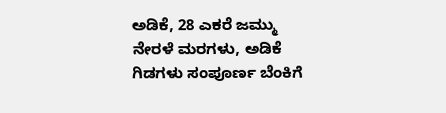ಅಡಿಕೆ, 28 ಎಕರೆ ಜಮ್ಮು ನೇರಳೆ ಮರಗಳು, ಅಡಿಕೆ ಗಿಡಗಳು ಸಂಪೂರ್ಣ ಬೆಂಕಿಗೆ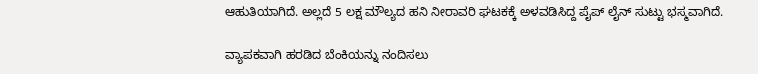ಆಹುತಿಯಾಗಿದೆ. ಅಲ್ಲದೆ 5 ಲಕ್ಷ ಮೌಲ್ಯದ ಹನಿ ನೀರಾವರಿ ಘಟಕಕ್ಕೆ ಅಳವಡಿಸಿದ್ದ ಪೈಪ್ ಲೈನ್ ಸುಟ್ಟು ಭಸ್ಮವಾಗಿದೆ.

ವ್ಯಾಪಕವಾಗಿ ಹರಡಿದ ಬೆಂಕಿಯನ್ನು ನಂದಿಸಲು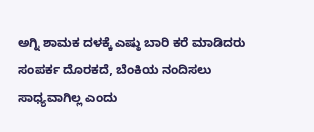ಅಗ್ನಿ ಶಾಮಕ ದಳಕ್ಕೆ ಎಷ್ಠು ಬಾರಿ ಕರೆ ಮಾಡಿದರು ಸಂಪರ್ಕ ದೊರಕದೆ, ಬೆಂಕಿಯ ನಂದಿಸಲು ಸಾಧ್ಯವಾಗಿಲ್ಲ ಎಂದು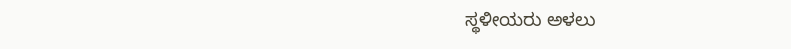ಸ್ಥಳೀಯರು ಅಳಲು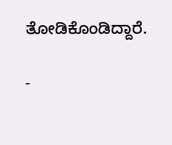ತೋಡಿಕೊಂಡಿದ್ದಾರೆ.

-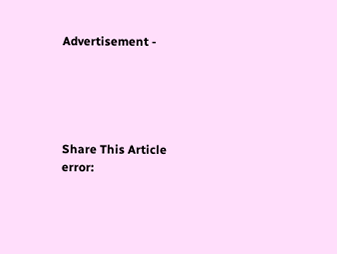Advertisement -





Share This Article
error: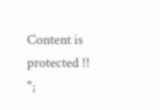Content is protected !!
";